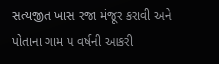સત્યજીત ખાસ રજા મંજૂર કરાવી અને પોતાના ગામ ૫ વર્ષની આકરી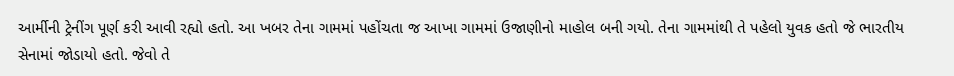આર્મીની ટ્રેનીંગ પૂર્ણ કરી આવી રહ્યો હતો. આ ખબર તેના ગામમાં પહોંચતા જ આખા ગામમાં ઉજાણીનો માહોલ બની ગયો. તેના ગામમાંથી તે પહેલો યુવક હતો જે ભારતીય સેનામાં જોડાયો હતો. જેવો તે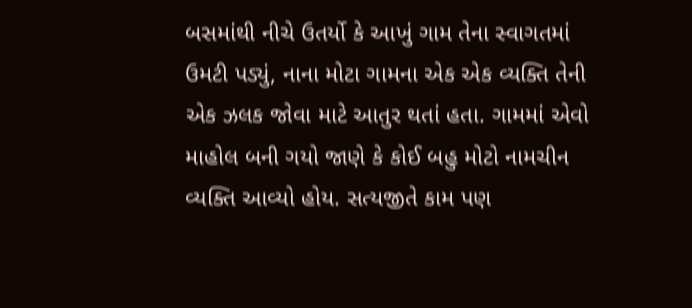બસમાંથી નીચે ઉતર્યો કે આખું ગામ તેના સ્વાગતમાં ઉમટી પડ્યું, નાના મોટા ગામના એક એક વ્યક્તિ તેની એક ઝલક જોવા માટે આતુર થતાં હતા. ગામમાં એવો માહોલ બની ગયો જાણે કે કોઈ બહુ મોટો નામચીન વ્યક્તિ આવ્યો હોય. સત્યજીતે કામ પણ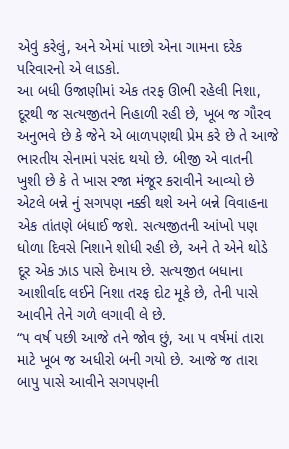એવું કરેલું, અને એમાં પાછો એના ગામના દરેક પરિવારનો એ લાડકો.
આ બધી ઉજાણીમાં એક તરફ ઊભી રહેલી નિશા, દૂરથી જ સત્યજીતને નિહાળી રહી છે, ખૂબ જ ગૌરવ અનુભવે છે કે જેને એ બાળપણથી પ્રેમ કરે છે તે આજે ભારતીય સેનામાં પસંદ થયો છે. બીજી એ વાતની ખુશી છે કે તે ખાસ રજા મંજૂર કરાવીને આવ્યો છે એટલે બન્ને નું સગપણ નક્કી થશે અને બન્ને વિવાહના એક તાંતણે બંધાઈ જશે. સત્યજીતની આંખો પણ ધોળા દિવસે નિશાને શોધી રહી છે, અને તે એને થોડે દૂર એક ઝાડ પાસે દેખાય છે. સત્યજીત બધાના આશીર્વાદ લઈને નિશા તરફ દોટ મૂકે છે, તેની પાસે આવીને તેને ગળે લગાવી લે છે.
“૫ વર્ષ પછી આજે તને જોવ છું, આ ૫ વર્ષમાં તારા માટે ખૂબ જ અધીરો બની ગયો છે. આજે જ તારા બાપુ પાસે આવીને સગપણની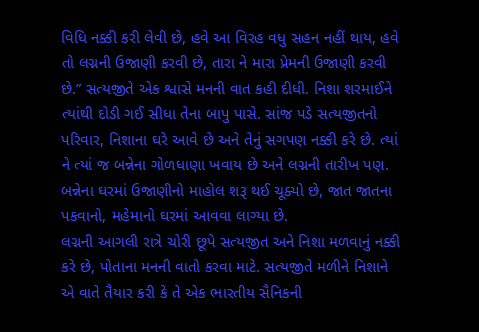વિધિ નક્કી કરી લેવી છે, હવે આ વિરહ વધુ સહન નહીં થાય, હવે તો લગ્નની ઉજાણી કરવી છે, તારા ને મારા પ્રેમની ઉજાણી કરવી છે.” સત્યજીતે એક શ્વાસે મનની વાત કહી દીધી. નિશા શરમાઈને ત્યાંથી દોડી ગઈ સીધા તેના બાપુ પાસે. સાંજ પડે સત્યજીતનો પરિવાર, નિશાના ઘરે આવે છે અને તેનું સગપણ નક્કી કરે છે. ત્યાં ને ત્યાં જ બન્નેના ગોળધાણા ખવાય છે અને લગ્નની તારીખ પણ. બન્નેના ઘરમાં ઉજાણીનો માહોલ શરૂ થઈ ચૂક્યો છે, જાત જાતના પકવાનો, મહેમાનો ઘરમાં આવવા લાગ્યા છે.
લગ્નની આગલી રાત્રે ચોરી છૂપે સત્યજીત અને નિશા મળવાનું નક્કી કરે છે, પોતાના મનની વાતો કરવા માટે. સત્યજીતે મળીને નિશાને એ વાતે તૈયાર કરી કે તે એક ભારતીય સૈનિકની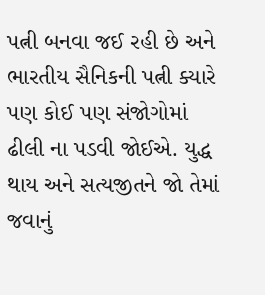પત્ની બનવા જઈ રહી છે અને ભારતીય સૈનિકની પત્ની ક્યારે પણ કોઈ પણ સંજોગોમાં ઢીલી ના પડવી જોઈએ. યુદ્ધ થાય અને સત્યજીતને જો તેમાં જવાનું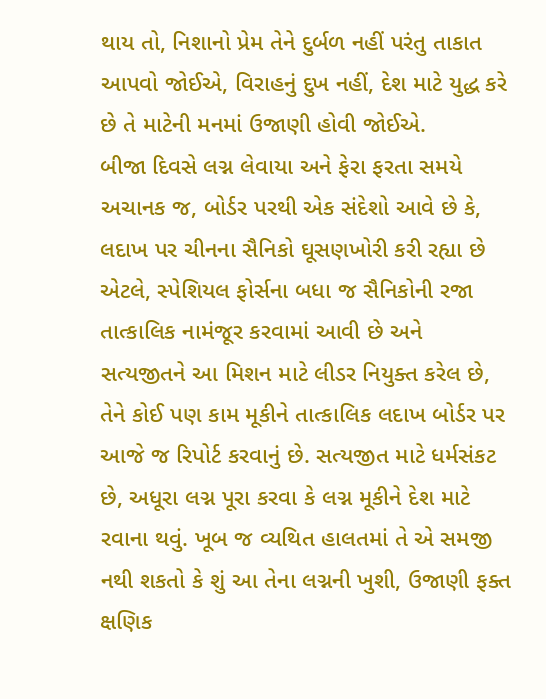થાય તો, નિશાનો પ્રેમ તેને દુર્બળ નહીં પરંતુ તાકાત આપવો જોઈએ, વિરાહનું દુખ નહીં, દેશ માટે યુદ્ધ કરે છે તે માટેની મનમાં ઉજાણી હોવી જોઈએ.
બીજા દિવસે લગ્ન લેવાયા અને ફેરા ફરતા સમયે અચાનક જ, બોર્ડર પરથી એક સંદેશો આવે છે કે, લદાખ પર ચીનના સૈનિકો ઘૂસણખોરી કરી રહ્યા છે એટલે, સ્પેશિયલ ફોર્સના બધા જ સૈનિકોની રજા તાત્કાલિક નામંજૂર કરવામાં આવી છે અને સત્યજીતને આ મિશન માટે લીડર નિયુક્ત કરેલ છે, તેને કોઈ પણ કામ મૂકીને તાત્કાલિક લદાખ બોર્ડર પર આજે જ રિપોર્ટ કરવાનું છે. સત્યજીત માટે ધર્મસંકટ છે, અધૂરા લગ્ન પૂરા કરવા કે લગ્ન મૂકીને દેશ માટે રવાના થવું. ખૂબ જ વ્યથિત હાલતમાં તે એ સમજી નથી શકતો કે શું આ તેના લગ્નની ખુશી, ઉજાણી ફક્ત ક્ષણિક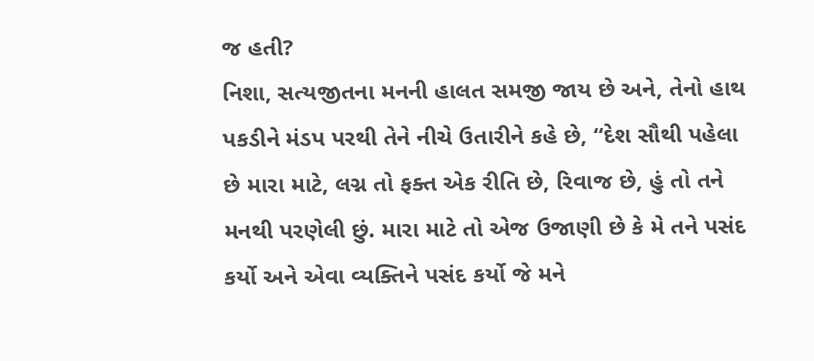જ હતી?
નિશા, સત્યજીતના મનની હાલત સમજી જાય છે અને, તેનો હાથ પકડીને મંડપ પરથી તેને નીચે ઉતારીને કહે છે, “દેશ સૌથી પહેલા છે મારા માટે, લગ્ન તો ફક્ત એક રીતિ છે, રિવાજ છે, હું તો તને મનથી પરણેલી છું. મારા માટે તો એજ ઉજાણી છે કે મે તને પસંદ કર્યો અને એવા વ્યક્તિને પસંદ કર્યો જે મને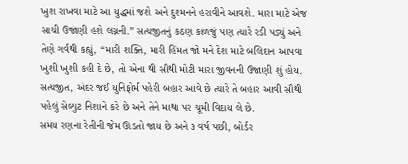ખુશ રાખવા માટે આ યુદ્ધમાં જશે અને દુશ્મનને હરાવીને આવશે. મારા માટે એજ સાચી ઉજાણી હશે લગ્નની.” સત્યજીતનું કઠણ કાળજું પણ ત્યારે રડી પડ્યું અને તેણે ગર્વથી કહ્યું, “મારી શક્તિ, મારી હિંમત જો મને દેશ માટે બલિદાન આપવા ખુશી ખુશી કહી દે છે, તો એના થી સૌથી મોટી મારા જીવનની ઉજાણી શું હોય. સત્યજીત, અંદર જઈ યુનિફોર્મ પહેરી બહાર આવે છે ત્યારે તે બહાર આવી સૌથી પહેલું સેલ્યુટ નિશાને કરે છે અને તેને માથા પર ચૂમી વિદાય લે છે.
સમય રણના રેતીની જેમ ઊડતો જાય છે અને ૩ વર્ષ પછી, બોર્ડર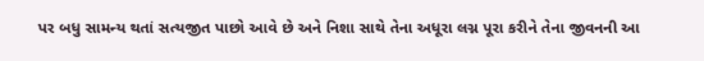પર બધુ સામન્ય થતાં સત્યજીત પાછો આવે છે અને નિશા સાથે તેના અધૂરા લગ્ન પૂરા કરીને તેના જીવનની આ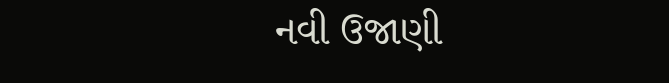નવી ઉજાણી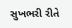સુખભરી રીતે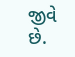જીવે છે.